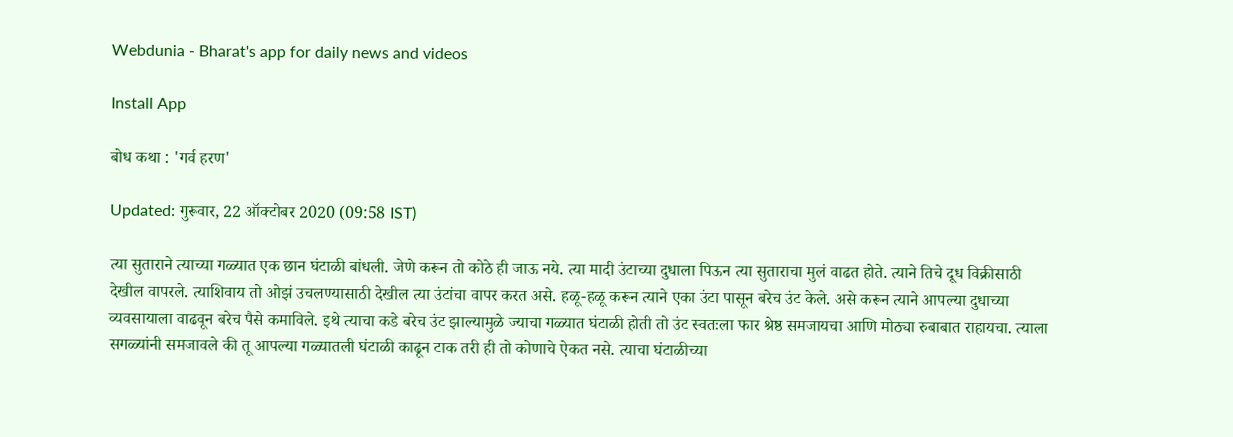Webdunia - Bharat's app for daily news and videos

Install App

बोध कथा : 'गर्व हरण'

Updated: गुरूवार, 22 ऑक्टोबर 2020 (09:58 IST)

त्या सुताराने त्याच्या गळ्यात एक छान घंटाळी बांधली. जेणे करून तो कोठे ही जाऊ नये. त्या मादी उंटाच्या दुधाला पिऊन त्या सुताराचा मुलं वाढत होते. त्याने तिचे दूध विक्रीसाठी देखील वापरले. त्याशिवाय तो ओझं उचलण्यासाठी देखील त्या उंटांचा वापर करत असे. हळू-हळू करून त्याने एका उंटा पासून बरेच उंट केले. असे करून त्याने आपल्या दुधाच्या व्यवसायाला वाढवून बरेच पैसे कमाविले. इथे त्याचा कडे बरेच उंट झाल्यामुळे ज्याचा गळ्यात घंटाळी होती तो उंट स्वतःला फार श्रेष्ठ समजायचा आणि मोठ्या रुबाबात राहायचा. त्याला सगळ्यांनी समजावले की तू आपल्या गळ्यातली घंटाळी काढून टाक तरी ही तो कोणाचे ऐकत नसे. त्याचा घंटाळीच्या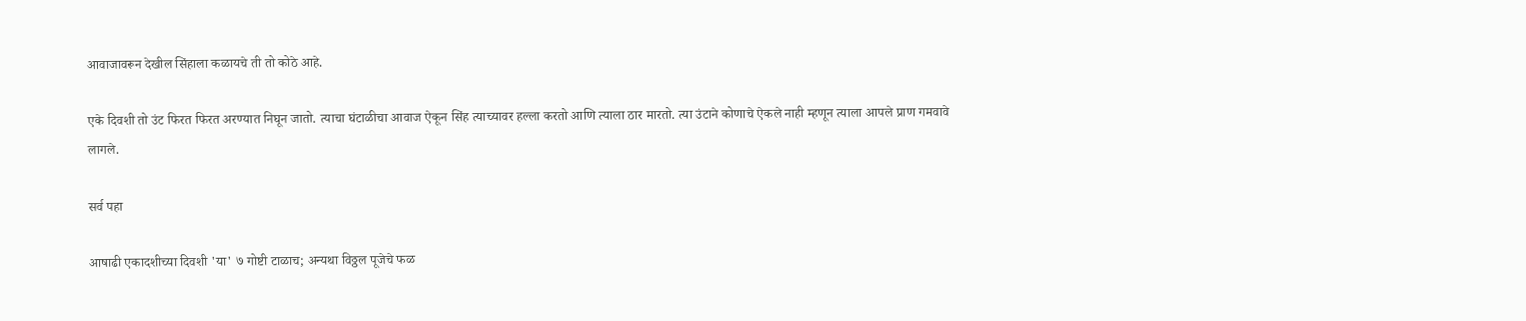आवाजावरून देखील सिंहाला कळायचे ती तो कोठे आहे.

एके दिवशी तो उंट फिरत फिरत अरण्यात निघून जातो. त्याचा घंटाळीचा आवाज ऐकून सिंह त्याच्यावर हल्ला करतो आणि त्याला ठार मारतो. त्या उंटाने कोणाचे ऐकले नाही म्हणून त्याला आपले प्राण गमवावे लागले.

सर्व पहा

आषाढी एकादशीच्या दिवशी 'या' ७ गोष्टी टाळाच; अन्यथा विठ्ठल पूजेचे फळ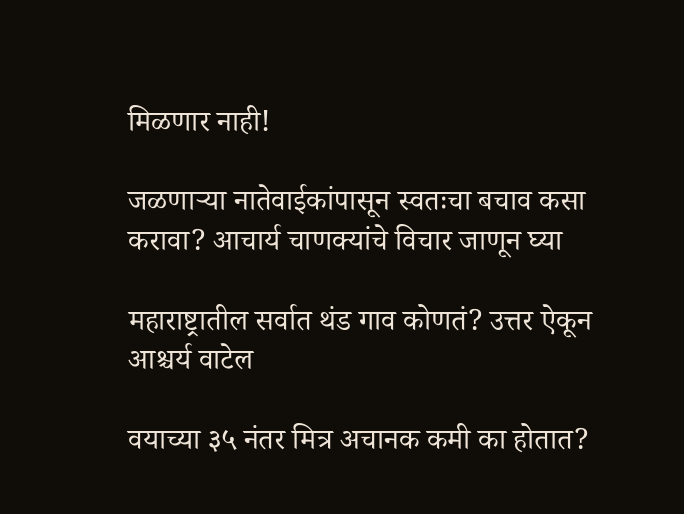मिळणार नाही!

जळणाऱ्या नातेवाईकांपासून स्वतःचा बचाव कसा करावा? आचार्य चाणक्यांचे विचार जाणून घ्या

महाराष्ट्रातील सर्वात थंड गाव कोणतं? उत्तर ऐकून आश्चर्य वाटेल

वयाच्या ३५ नंतर मित्र अचानक कमी का होतात?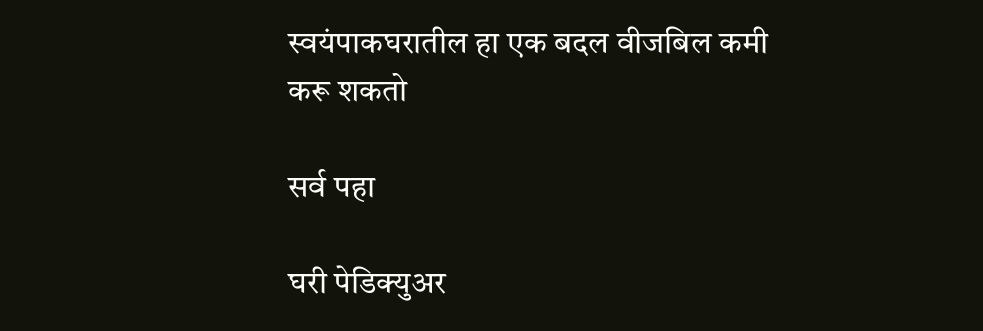स्वयंपाकघरातील हा एक बदल वीजबिल कमी करू शकतो

सर्व पहा

घरी पेडिक्युअर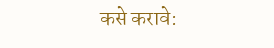कसे करावे: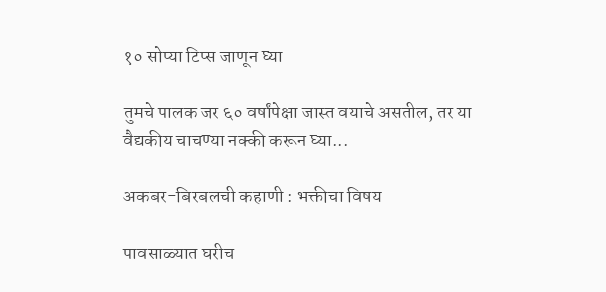१० सोप्या टिप्स जाणून घ्या

तुमचे पालक जर ६० वर्षांपेक्षा जास्त वयाचे असतील, तर या वैद्यकीय चाचण्या नक्की करून घ्या...

अकबर-बिरबलची कहाणी : भक्तीचा विषय

पावसाळ्यात घरीच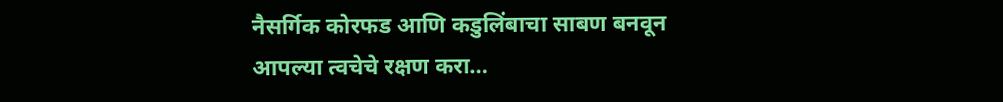नैसर्गिक कोरफड आणि कडुलिंबाचा साबण बनवून आपल्या त्वचेचे रक्षण करा…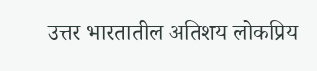उत्तर भारतातील अतिशय लोकप्रिय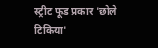स्ट्रीट फूड प्रकार 'छोले टिकिया'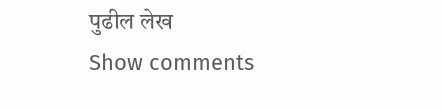पुढील लेख
Show comments